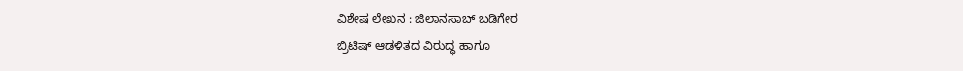ವಿಶೇಷ ಲೇಖನ : ಜಿಲಾನಸಾಬ್ ಬಡಿಗೇರ
ಬ್ರಿಟಿಷ್ ಆಡಳಿತದ ವಿರುದ್ಧ ಹಾಗೂ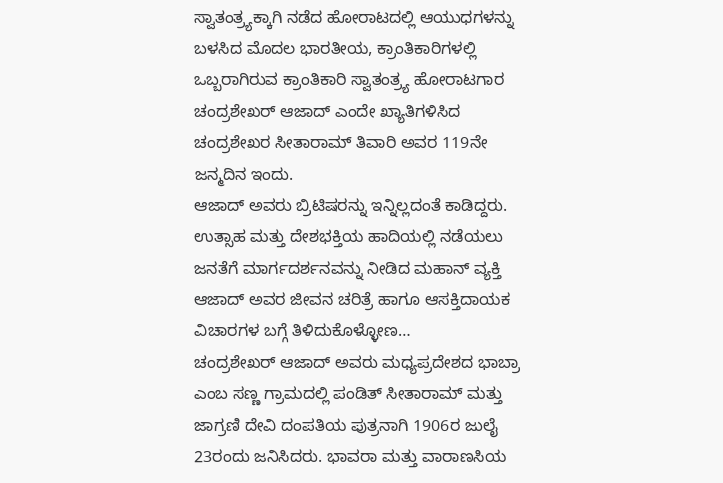ಸ್ವಾತಂತ್ರ್ಯಕ್ಕಾಗಿ ನಡೆದ ಹೋರಾಟದಲ್ಲಿ ಆಯುಧಗಳನ್ನು ಬಳಸಿದ ಮೊದಲ ಭಾರತೀಯ, ಕ್ರಾಂತಿಕಾರಿಗಳಲ್ಲಿ ಒಬ್ಬರಾಗಿರುವ ಕ್ರಾಂತಿಕಾರಿ ಸ್ವಾತಂತ್ರ್ಯ ಹೋರಾಟಗಾರ ಚಂದ್ರಶೇಖರ್ ಆಜಾದ್ ಎಂದೇ ಖ್ಯಾತಿಗಳಿಸಿದ ಚಂದ್ರಶೇಖರ ಸೀತಾರಾಮ್ ತಿವಾರಿ ಅವರ 119ನೇ ಜನ್ಮದಿನ ಇಂದು.
ಆಜಾದ್ ಅವರು ಬ್ರಿಟಿಷರನ್ನು ಇನ್ನಿಲ್ಲದಂತೆ ಕಾಡಿದ್ದರು. ಉತ್ಸಾಹ ಮತ್ತು ದೇಶಭಕ್ತಿಯ ಹಾದಿಯಲ್ಲಿ ನಡೆಯಲು ಜನತೆಗೆ ಮಾರ್ಗದರ್ಶನವನ್ನು ನೀಡಿದ ಮಹಾನ್ ವ್ಯಕ್ತಿ ಆಜಾದ್ ಅವರ ಜೀವನ ಚರಿತ್ರೆ ಹಾಗೂ ಆಸಕ್ತಿದಾಯಕ ವಿಚಾರಗಳ ಬಗ್ಗೆ ತಿಳಿದುಕೊಳ್ಳೋಣ…
ಚಂದ್ರಶೇಖರ್ ಆಜಾದ್ ಅವರು ಮಧ್ಯಪ್ರದೇಶದ ಭಾಬ್ರಾ ಎಂಬ ಸಣ್ಣ ಗ್ರಾಮದಲ್ಲಿ ಪಂಡಿತ್ ಸೀತಾರಾಮ್ ಮತ್ತು ಜಾಗ್ರಣಿ ದೇವಿ ದಂಪತಿಯ ಪುತ್ರನಾಗಿ 1906ರ ಜುಲೈ 23ರಂದು ಜನಿಸಿದರು. ಭಾವರಾ ಮತ್ತು ವಾರಾಣಸಿಯ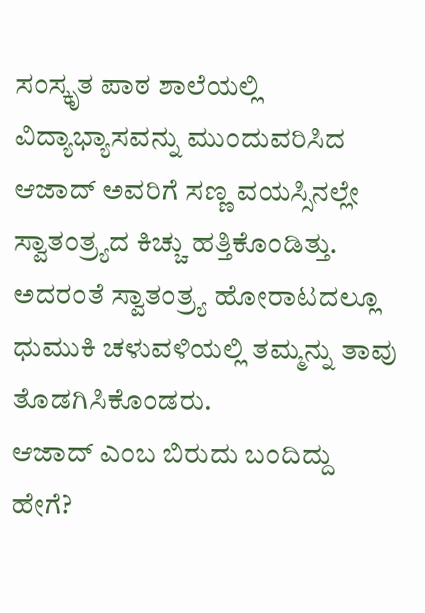ಸಂಸ್ಕೃತ ಪಾಠ ಶಾಲೆಯಲ್ಲಿ ವಿದ್ಯಾಭ್ಯಾಸವನ್ನು ಮುಂದುವರಿಸಿದ ಆಜಾದ್ ಅವರಿಗೆ ಸಣ್ಣ ವಯಸ್ಸಿನಲ್ಲೇ ಸ್ವಾತಂತ್ರ್ಯದ ಕಿಚ್ಚು ಹತ್ತಿಕೊಂಡಿತ್ತು. ಅದರಂತೆ ಸ್ವಾತಂತ್ರ್ಯ ಹೋರಾಟದಲ್ಲೂ ಧುಮುಕಿ ಚಳುವಳಿಯಲ್ಲಿ ತಮ್ಮನ್ನು ತಾವು ತೊಡಗಿಸಿಕೊಂಡರು.
ಆಜಾದ್ ಎಂಬ ಬಿರುದು ಬಂದಿದ್ದು ಹೇಗೆ?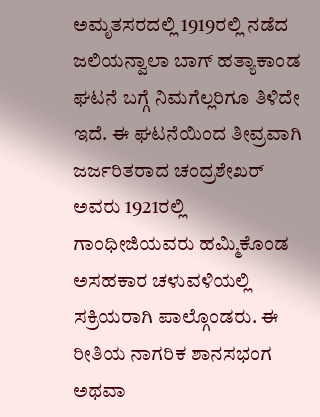ಅಮೃತಸರದಲ್ಲಿ 1919ರಲ್ಲಿ ನಡೆದ ಜಲಿಯನ್ವಾಲಾ ಬಾಗ್ ಹತ್ಯಾಕಾಂಡ ಘಟನೆ ಬಗ್ಗೆ ನಿಮಗೆಲ್ಲರಿಗೂ ತಿಳಿದೇ ಇದೆ. ಈ ಘಟನೆಯಿಂದ ತೀವ್ರವಾಗಿ ಜರ್ಜರಿತರಾದ ಚಂದ್ರಶೇಖರ್ ಅವರು 1921ರಲ್ಲಿ ಗಾಂಧೀಜಿಯವರು ಹಮ್ಮಿಕೊಂಡ ಅಸಹಕಾರ ಚಳುವಳಿಯಲ್ಲಿ ಸಕ್ರಿಯರಾಗಿ ಪಾಲ್ಗೊಂಡರು. ಈ ರೀತಿಯ ನಾಗರಿಕ ಶಾನಸಭಂಗ ಅಥವಾ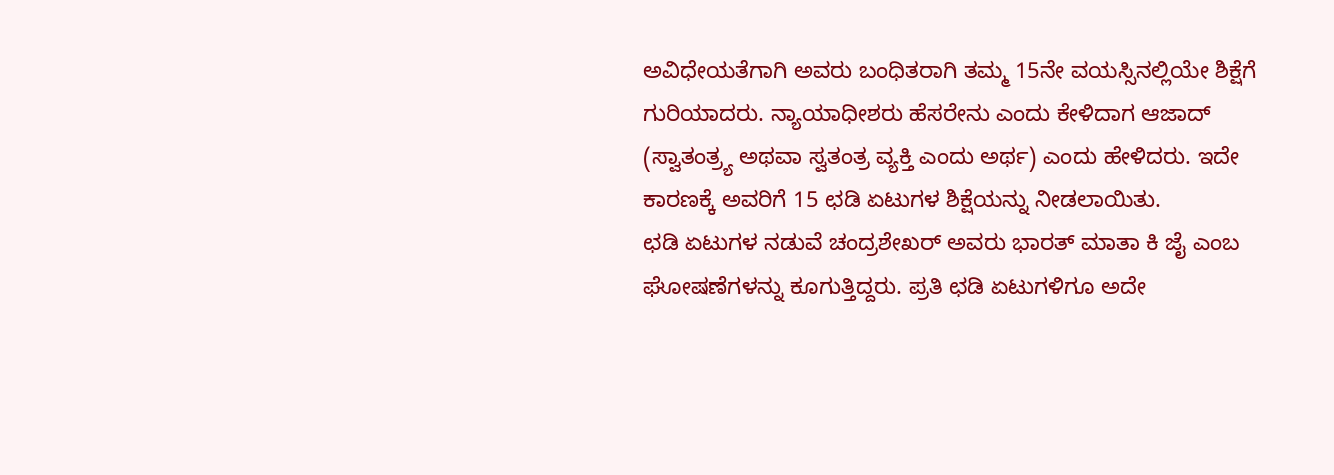ಅವಿಧೇಯತೆಗಾಗಿ ಅವರು ಬಂಧಿತರಾಗಿ ತಮ್ಮ 15ನೇ ವಯಸ್ಸಿನಲ್ಲಿಯೇ ಶಿಕ್ಷೆಗೆ ಗುರಿಯಾದರು. ನ್ಯಾಯಾಧೀಶರು ಹೆಸರೇನು ಎಂದು ಕೇಳಿದಾಗ ಆಜಾದ್ (ಸ್ವಾತಂತ್ರ್ಯ ಅಥವಾ ಸ್ವತಂತ್ರ ವ್ಯಕ್ತಿ ಎಂದು ಅರ್ಥ) ಎಂದು ಹೇಳಿದರು. ಇದೇ ಕಾರಣಕ್ಕೆ ಅವರಿಗೆ 15 ಛಡಿ ಏಟುಗಳ ಶಿಕ್ಷೆಯನ್ನು ನೀಡಲಾಯಿತು.
ಛಡಿ ಏಟುಗಳ ನಡುವೆ ಚಂದ್ರಶೇಖರ್ ಅವರು ಭಾರತ್ ಮಾತಾ ಕಿ ಜೈ ಎಂಬ ಘೋಷಣೆಗಳನ್ನು ಕೂಗುತ್ತಿದ್ದರು. ಪ್ರತಿ ಛಡಿ ಏಟುಗಳಿಗೂ ಅದೇ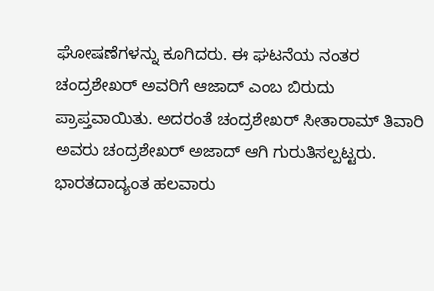ಘೋಷಣೆಗಳನ್ನು ಕೂಗಿದರು. ಈ ಘಟನೆಯ ನಂತರ ಚಂದ್ರಶೇಖರ್ ಅವರಿಗೆ ಆಜಾದ್ ಎಂಬ ಬಿರುದು ಪ್ರಾಪ್ತವಾಯಿತು. ಅದರಂತೆ ಚಂದ್ರಶೇಖರ್ ಸೀತಾರಾಮ್ ತಿವಾರಿ ಅವರು ಚಂದ್ರಶೇಖರ್ ಅಜಾದ್ ಆಗಿ ಗುರುತಿಸಲ್ಪಟ್ಟರು.
ಭಾರತದಾದ್ಯಂತ ಹಲವಾರು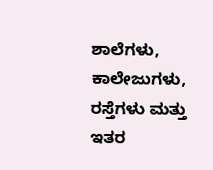ಶಾಲೆಗಳು, ಕಾಲೇಜುಗಳು, ರಸ್ತೆಗಳು ಮತ್ತು ಇತರ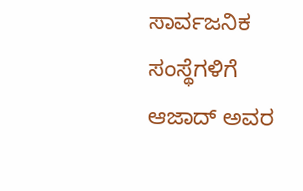ಸಾರ್ವಜನಿಕ ಸಂಸ್ಥೆಗಳಿಗೆ ಆಜಾದ್ ಅವರ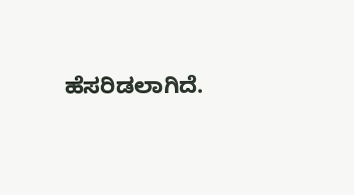ಹೆಸರಿಡಲಾಗಿದೆ.